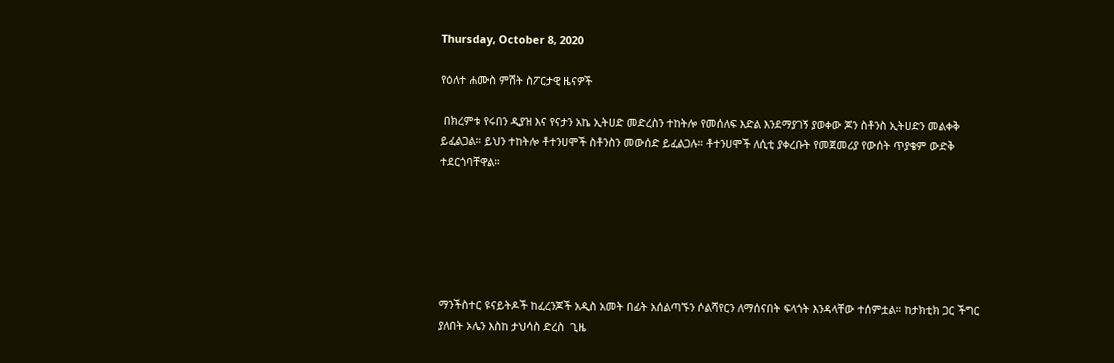Thursday, October 8, 2020

የዕለተ ሐሙስ ምሽት ስፖርታዊ ዜናዎች

 በክረምቱ የሩበን ዲያዝ እና የናታን አኬ ኢትሀድ መድረስን ተከትሎ የመሰለፍ እድል እንደማያገኝ ያወቀው ጆን ስቶንስ ኢትሀድን መልቀቅ ይፈልጋል። ይህን ተከትሎ ቶተንሀሞች ስቶንስን መውሰድ ይፈልጋሉ። ቶተንሀሞች ለሲቲ ያቀረቡት የመጀመሪያ የውሰት ጥያቄም ውድቅ ተደርጎባቸዋል።






ማንችስተር ዩናይትዶች ከፈረንጆች አዲስ አመት በፊት አሰልጣኙን ሶልሻየርን ለማሰናበት ፍላጎት እንዳላቸው ተሰምቷል። ከታክቲክ ጋር ችግር ያለበት ኦሌን እስከ ታህሳስ ድረስ  ጊዜ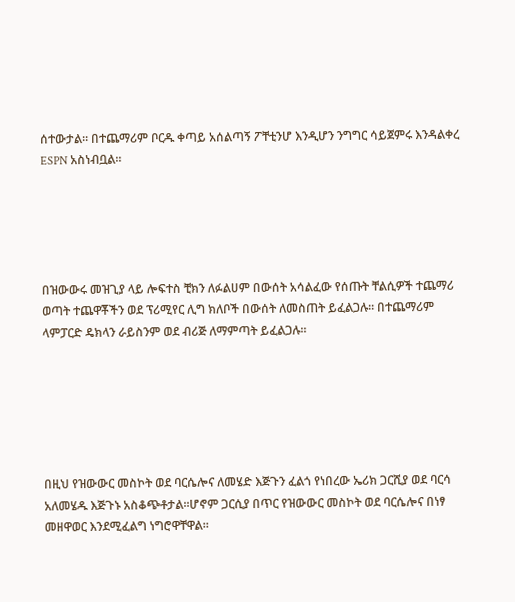ሰተውታል። በተጨማሪም ቦርዱ ቀጣይ አሰልጣኝ ፖቸቲንሆ እንዲሆን ንግግር ሳይጀምሩ እንዳልቀረ ESPN አስነብቧል።





በዝውውሩ መዝጊያ ላይ ሎፍተስ ቺክን ለፉልሀም በውሰት አሳልፈው የሰጡት ቸልሲዎች ተጨማሪ ወጣት ተጨዋቾችን ወደ ፕሪሚየር ሊግ ክለቦች በውሰት ለመስጠት ይፈልጋሉ። በተጨማሪም ላምፓርድ ዴክላን ራይስንም ወደ ብሪጅ ለማምጣት ይፈልጋሉ።






በዚህ የዝውውር መስኮት ወደ ባርሴሎና ለመሄድ እጅጉን ፈልጎ የነበረው ኤሪክ ጋርሺያ ወደ ባርሳ አለመሄዱ እጅጉኑ አስቆጭቶታል።ሆኖም ጋርሲያ በጥር የዝውውር መስኮት ወደ ባርሴሎና በነፃ መዘዋወር እንደሚፈልግ ነግሮዋቸዋል።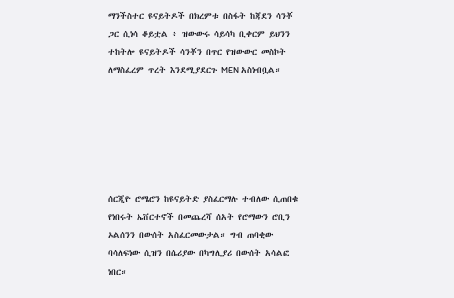ማንችስተር ዩናይትዶች በክረምቱ በስፋት ከጃደን ሳንቾ ጋር ሲነሳ ቆይቷል ፥ ዝውውሩ ሳይሳካ ቢቀርም ይህንን ተከትሎ ዩናይትዶች ሳንቾን በጥር የዝውውር መስኮት ለማስፈረም ጥረት እንደሚያደርጉ MEN አስነብቧል።






ሰርጂዮ ሮሜሮን ከዩናይትድ ያስፈርማሉ ተብለው ሲጠበቁ የነበሩት ኤቨርተኖች በመጨረሻ ሰአት የሮማውን ሮቢን ኦልሰንን በውሰት አስፈርመውታል። ግብ ጠባቂው ባሳለፍነው ሲዝን በሴሪያው በካግሊያሪ በውሰት አሳልፎ ነበር።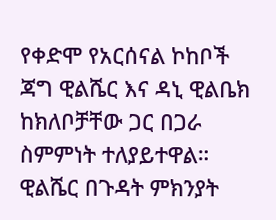የቀድሞ የአርሰናል ኮከቦች ጃግ ዊልሼር እና ዳኒ ዊልቤክ ከክለቦቻቸው ጋር በጋራ ስምምነት ተለያይተዋል። ዊልሼር በጉዳት ምክንያት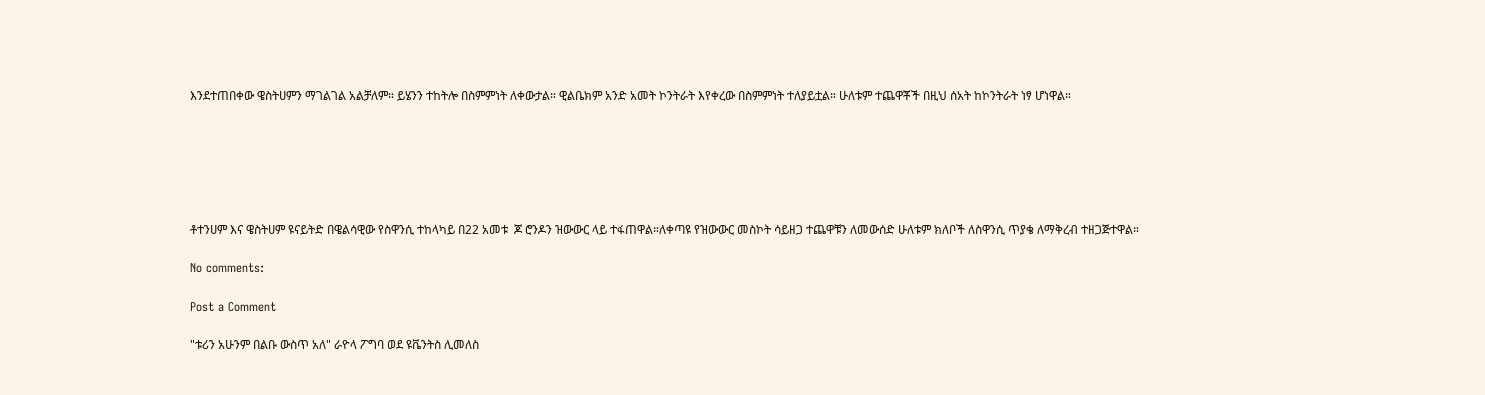እንደተጠበቀው ዌስትሀምን ማገልገል አልቻለም። ይሄንን ተከትሎ በስምምነት ለቀውታል። ዊልቤክም አንድ አመት ኮንትራት እየቀረው በስምምነት ተለያይቷል። ሁለቱም ተጨዋቾች በዚህ ሰአት ከኮንትራት ነፃ ሆነዋል።






ቶተንሀም እና ዌስትሀም ዩናይትድ በዌልሳዊው የስዋንሲ ተከላካይ በ22 አመቱ  ጆ ሮንዶን ዝውውር ላይ ተፋጠዋል።ለቀጣዩ የዝውውር መስኮት ሳይዘጋ ተጨዋቹን ለመውሰድ ሁለቱም ክለቦች ለስዋንሲ ጥያቄ ለማቅረብ ተዘጋጅተዋል።

No comments:

Post a Comment

"ቱሪን አሁንም በልቡ ውስጥ አለ" ራዮላ ፖግባ ወደ ዩቬንትስ ሊመለስ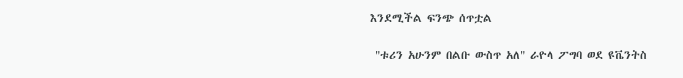እንደሚችል ፍንጭ ሰጥቷል

 "ቱሪን አሁንም በልቡ ውስጥ አለ" ራዮላ ፖግባ ወደ ዩቬንትስ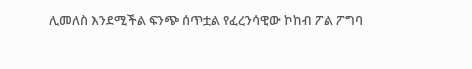ሊመለስ እንደሚችል ፍንጭ ሰጥቷል የፈረንሳዊው ኮከብ ፖል ፖግባ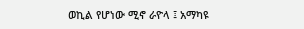ወኪል የሆነው ሚኖ ራዮላ ፤ አማካዩ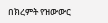በክረምት የዝውውር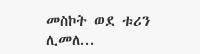መስኮት ወደ ቱሪን ሊመለ...